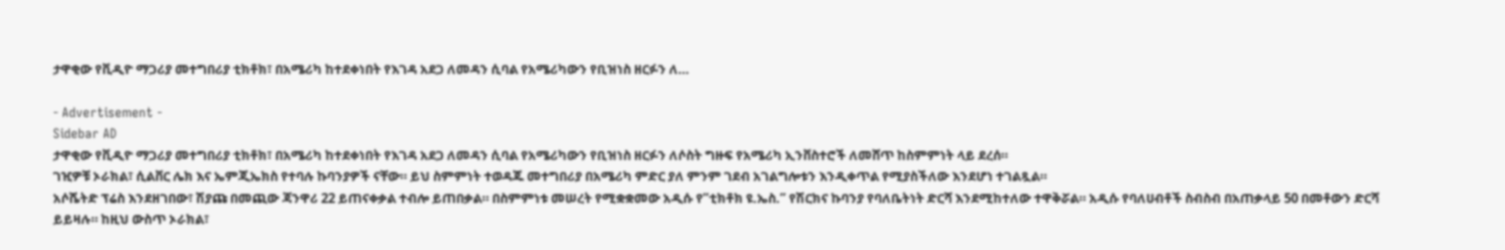ታዋቂው የቪዲዮ ማጋሪያ መተግበሪያ ቲክቶክ፣ በአሜሪካ ከተደቀነበት የእገዳ አደጋ ለመዳን ሲባል የአሜሪካውን የቢዝነስ ዘርፉን ለ…

- Advertisement -
Sidebar AD
ታዋቂው የቪዲዮ ማጋሪያ መተግበሪያ ቲክቶክ፣ በአሜሪካ ከተደቀነበት የእገዳ አደጋ ለመዳን ሲባል የአሜሪካውን የቢዝነስ ዘርፉን ለሶስት ግዙፍ የአሜሪካ ኢንቨስተሮች ለመሸጥ ከስምምነት ላይ ደረሰ።
ገዢዎቹ ኦራክል፣ ሲልቨር ሌክ እና ኤምጂኤክስ የተባሉ ኩባንያዎች ናቸው። ይህ ስምምነት ተወዳጁ መተግበሪያ በአሜሪካ ምድር ያለ ምንም ገደብ አገልግሎቱን እንዲቀጥል የሚያስችለው እንደሆነ ተገልጿል።
አሶሼትድ ፕሬስ እንደዘገበው፣ ሽያጩ በመጪው ጃንዋሪ 22 ይጠናቀቃል ተብሎ ይጠበቃል። በስምምነቱ መሠረት የሚቋቋመው አዲሱ የ”ቲክቶክ ዩ.ኤስ.” የሽርክና ኩባንያ የባለቤትነት ድርሻ እንደሚከተለው ተዋቅሯል። አዲሱ የባለሀብቶች ስብስብ በአጠቃላይ 50 በመቶውን ድርሻ ይይዛሉ። ከዚህ ውስጥ ኦራክል፣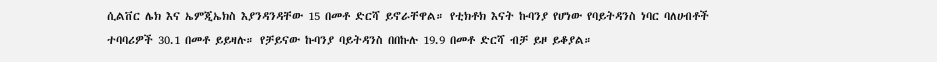ሲልቨር ሌክ እና ኤምጂኤክስ እያንዳንዳቸው 15 በመቶ ድርሻ ይኖራቸዋል። የቲክቶክ እናት ኩባንያ የሆነው የባይትዳንስ ነባር ባለሀብቶች ተባባሪዎች 30.1 በመቶ ይይዛሉ። የቻይናው ኩባንያ ባይትዳንስ በበኩሉ 19.9 በመቶ ድርሻ ብቻ ይዞ ይቆያል።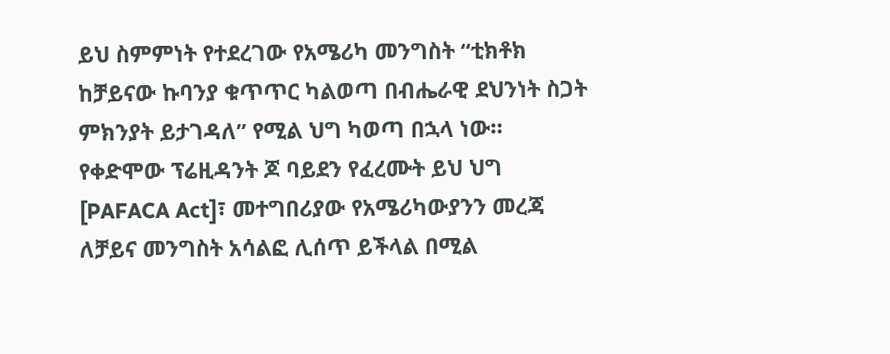ይህ ስምምነት የተደረገው የአሜሪካ መንግስት “ቲክቶክ ከቻይናው ኩባንያ ቁጥጥር ካልወጣ በብሔራዊ ደህንነት ስጋት ምክንያት ይታገዳለ” የሚል ህግ ካወጣ በኋላ ነው። የቀድሞው ፕሬዚዳንት ጆ ባይደን የፈረሙት ይህ ህግ [PAFACA Act]፣ መተግበሪያው የአሜሪካውያንን መረጃ ለቻይና መንግስት አሳልፎ ሊሰጥ ይችላል በሚል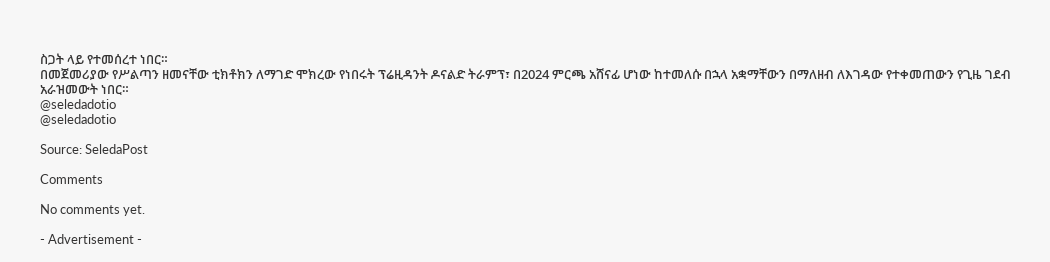ስጋት ላይ የተመሰረተ ነበር።
በመጀመሪያው የሥልጣን ዘመናቸው ቲክቶክን ለማገድ ሞክረው የነበሩት ፕሬዚዳንት ዶናልድ ትራምፕ፣ በ2024 ምርጫ አሸናፊ ሆነው ከተመለሱ በኋላ አቋማቸውን በማለዘብ ለእገዳው የተቀመጠውን የጊዜ ገደብ አራዝመውት ነበር።
@seledadotio
@seledadotio

Source: SeledaPost

Comments

No comments yet.

- Advertisement -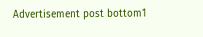Advertisement post bottom1